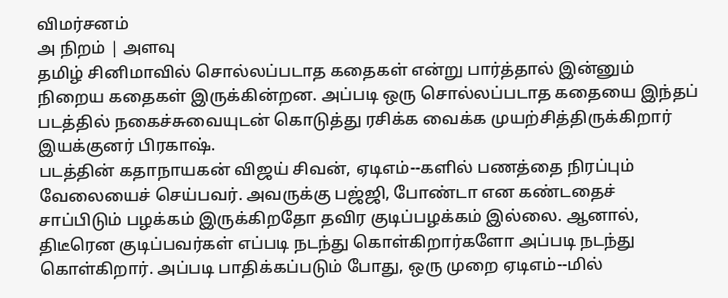விமர்சனம்
அ நிறம் | அளவு
தமிழ் சினிமாவில் சொல்லப்படாத கதைகள் என்று பார்த்தால் இன்னும் நிறைய கதைகள் இருக்கின்றன. அப்படி ஒரு சொல்லப்படாத கதையை இந்தப் படத்தில் நகைச்சுவையுடன் கொடுத்து ரசிக்க வைக்க முயற்சித்திருக்கிறார் இயக்குனர் பிரகாஷ்.
படத்தின் கதாநாயகன் விஜய் சிவன், ஏடிஎம்--களில் பணத்தை நிரப்பும் வேலையைச் செய்பவர். அவருக்கு பஜ்ஜி, போண்டா என கண்டதைச் சாப்பிடும் பழக்கம் இருக்கிறதோ தவிர குடிப்பழக்கம் இல்லை. ஆனால், திடீரென குடிப்பவர்கள் எப்படி நடந்து கொள்கிறார்களோ அப்படி நடந்து கொள்கிறார். அப்படி பாதிக்கப்படும் போது, ஒரு முறை ஏடிஎம்--மில்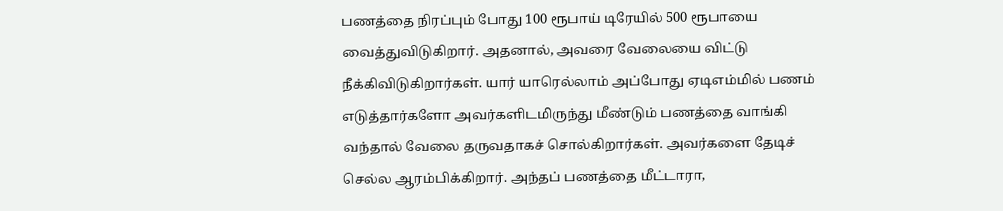பணத்தை நிரப்பும் போது 100 ரூபாய் டிரேயில் 500 ரூபாயை வைத்துவிடுகிறார். அதனால், அவரை வேலையை விட்டு நீக்கிவிடுகிறார்கள். யார் யாரெல்லாம் அப்போது ஏடிஎம்மில் பணம் எடுத்தார்களோ அவர்களிடமிருந்து மீண்டும் பணத்தை வாங்கி வந்தால் வேலை தருவதாகச் சொல்கிறார்கள். அவர்களை தேடிச் செல்ல ஆரம்பிக்கிறார். அந்தப் பணத்தை மீட்டாரா,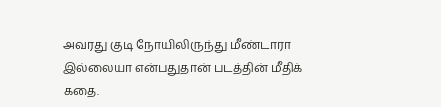அவரது குடி நோயிலிருந்து மீண்டாரா இல்லையா என்பதுதான் படத்தின் மீதிக் கதை.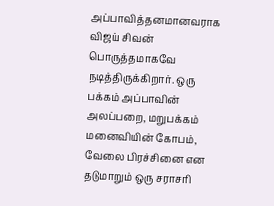அப்பாவித்தனமானவராக விஜய் சிவன் பொருத்தமாகவே நடித்திருக்கிறார். ஒரு பக்கம் அப்பாவின் அலப்பறை, மறுபக்கம் மனைவியின் கோபம், வேலை பிரச்சினை என தடுமாறும் ஒரு சராசரி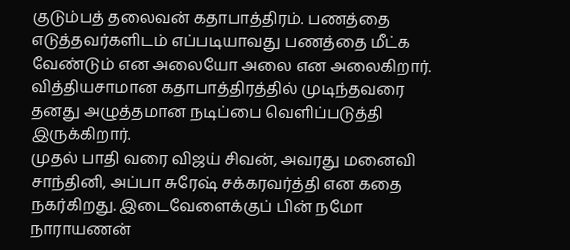குடும்பத் தலைவன் கதாபாத்திரம். பணத்தை எடுத்தவர்களிடம் எப்படியாவது பணத்தை மீட்க வேண்டும் என அலையோ அலை என அலைகிறார். வித்தியசாமான கதாபாத்திரத்தில் முடிந்தவரை தனது அழுத்தமான நடிப்பை வெளிப்படுத்தி இருக்கிறார்.
முதல் பாதி வரை விஜய் சிவன், அவரது மனைவி சாந்தினி, அப்பா சுரேஷ் சக்கரவர்த்தி என கதை நகர்கிறது. இடைவேளைக்குப் பின் நமோ நாராயணன்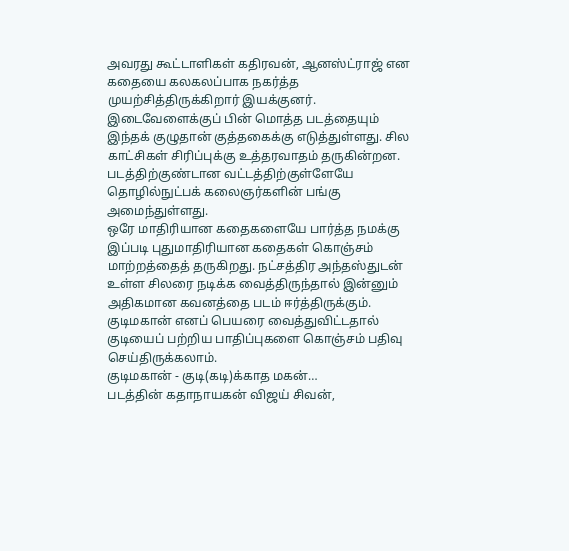அவரது கூட்டாளிகள் கதிரவன், ஆனஸ்ட்ராஜ் என கதையை கலகலப்பாக நகர்த்த முயற்சித்திருக்கிறார் இயக்குனர். இடைவேளைக்குப் பின் மொத்த படத்தையும் இந்தக் குழுதான் குத்தகைக்கு எடுத்துள்ளது. சில காட்சிகள் சிரிப்புக்கு உத்தரவாதம் தருகின்றன.
படத்திற்குண்டான வட்டத்திற்குள்ளேயே தொழில்நுட்பக் கலைஞர்களின் பங்கு அமைந்துள்ளது.
ஒரே மாதிரியான கதைகளையே பார்த்த நமக்கு இப்படி புதுமாதிரியான கதைகள் கொஞ்சம் மாற்றத்தைத் தருகிறது. நட்சத்திர அந்தஸ்துடன் உள்ள சிலரை நடிக்க வைத்திருந்தால் இன்னும் அதிகமான கவனத்தை படம் ஈர்த்திருக்கும். குடிமகான் எனப் பெயரை வைத்துவிட்டதால் குடியைப் பற்றிய பாதிப்புகளை கொஞ்சம் பதிவு செய்திருக்கலாம்.
குடிமகான் - குடி(கடி)க்காத மகன்…
படத்தின் கதாநாயகன் விஜய் சிவன்,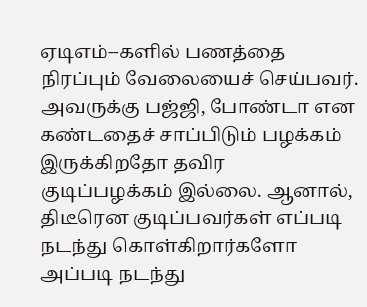ஏடிஎம்--களில் பணத்தை நிரப்பும் வேலையைச் செய்பவர். அவருக்கு பஜ்ஜி, போண்டா என கண்டதைச் சாப்பிடும் பழக்கம் இருக்கிறதோ தவிர குடிப்பழக்கம் இல்லை. ஆனால், திடீரென குடிப்பவர்கள் எப்படி நடந்து கொள்கிறார்களோ அப்படி நடந்து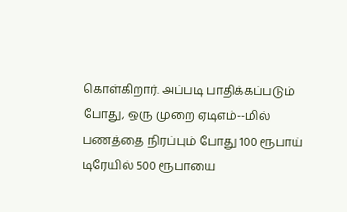கொள்கிறார். அப்படி பாதிக்கப்படும் போது, ஒரு முறை ஏடிஎம்--மில் பணத்தை நிரப்பும் போது 100 ரூபாய் டிரேயில் 500 ரூபாயை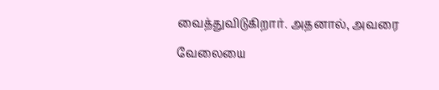வைத்துவிடுகிறார். அதனால், அவரை வேலையை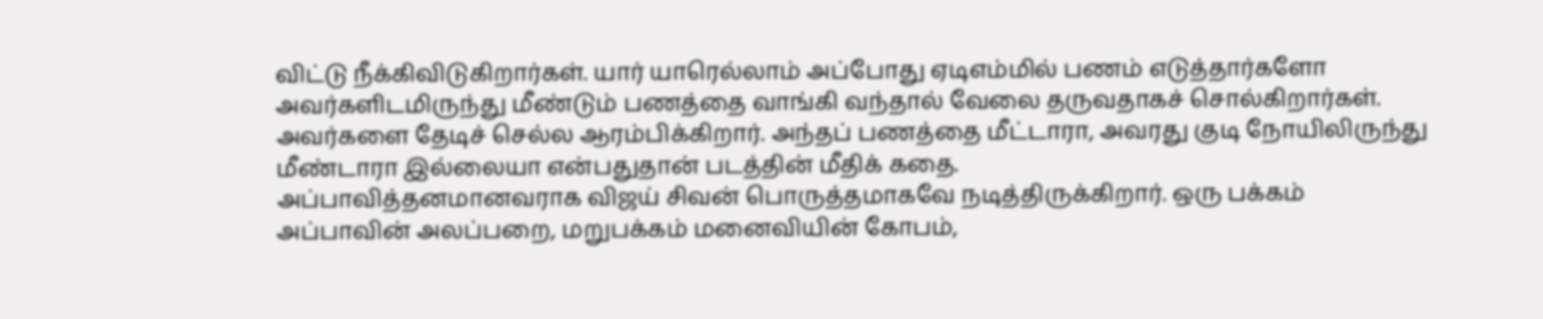விட்டு நீக்கிவிடுகிறார்கள். யார் யாரெல்லாம் அப்போது ஏடிஎம்மில் பணம் எடுத்தார்களோ அவர்களிடமிருந்து மீண்டும் பணத்தை வாங்கி வந்தால் வேலை தருவதாகச் சொல்கிறார்கள். அவர்களை தேடிச் செல்ல ஆரம்பிக்கிறார். அந்தப் பணத்தை மீட்டாரா, அவரது குடி நோயிலிருந்து மீண்டாரா இல்லையா என்பதுதான் படத்தின் மீதிக் கதை.
அப்பாவித்தனமானவராக விஜய் சிவன் பொருத்தமாகவே நடித்திருக்கிறார். ஒரு பக்கம் அப்பாவின் அலப்பறை, மறுபக்கம் மனைவியின் கோபம்,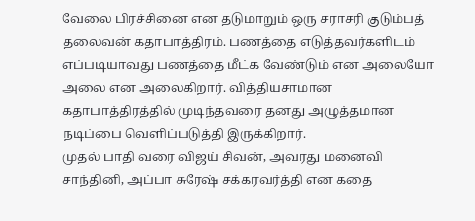வேலை பிரச்சினை என தடுமாறும் ஒரு சராசரி குடும்பத் தலைவன் கதாபாத்திரம். பணத்தை எடுத்தவர்களிடம் எப்படியாவது பணத்தை மீட்க வேண்டும் என அலையோ அலை என அலைகிறார். வித்தியசாமான கதாபாத்திரத்தில் முடிந்தவரை தனது அழுத்தமான நடிப்பை வெளிப்படுத்தி இருக்கிறார்.
முதல் பாதி வரை விஜய் சிவன், அவரது மனைவி சாந்தினி, அப்பா சுரேஷ் சக்கரவர்த்தி என கதை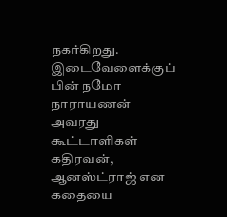நகர்கிறது. இடைவேளைக்குப் பின் நமோ நாராயணன் அவரது கூட்டாளிகள் கதிரவன், ஆனஸ்ட்ராஜ் என கதையை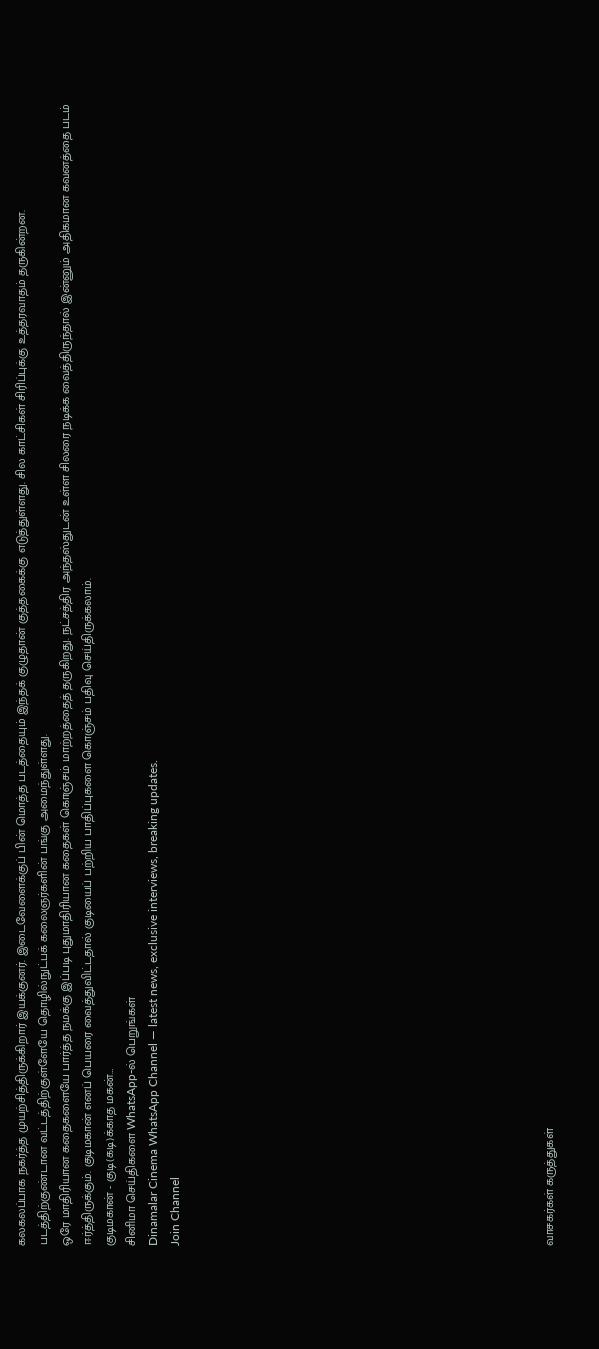கலகலப்பாக நகர்த்த முயற்சித்திருக்கிறார் இயக்குனர். இடைவேளைக்குப் பின் மொத்த படத்தையும் இந்தக் குழுதான் குத்தகைக்கு எடுத்துள்ளது. சில காட்சிகள் சிரிப்புக்கு உத்தரவாதம் தருகின்றன.
படத்திற்குண்டான வட்டத்திற்குள்ளேயே தொழில்நுட்பக் கலைஞர்களின் பங்கு அமைந்துள்ளது.
ஒரே மாதிரியான கதைகளையே பார்த்த நமக்கு இப்படி புதுமாதிரியான கதைகள் கொஞ்சம் மாற்றத்தைத் தருகிறது. நட்சத்திர அந்தஸ்துடன் உள்ள சிலரை நடிக்க வைத்திருந்தால் இன்னும் அதிகமான கவனத்தை படம் ஈர்த்திருக்கும். குடிமகான் எனப் பெயரை வைத்துவிட்டதால் குடியைப் பற்றிய பாதிப்புகளை கொஞ்சம் பதிவு செய்திருக்கலாம்.
குடிமகான் - குடி(கடி)க்காத மகன்…
சினிமா செய்திகளை WhatsApp-ல் பெறுங்கள்
Dinamalar Cinema WhatsApp Channel — latest news, exclusive interviews, breaking updates.
Join Channel
















வாசகர்கள் கருத்துகள்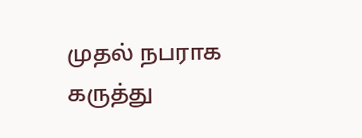முதல் நபராக கருத்து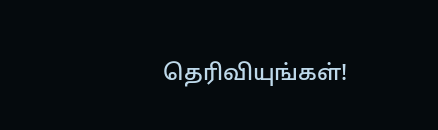தெரிவியுங்கள்!